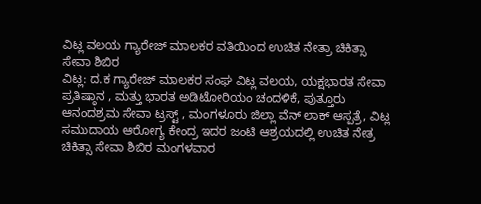ವಿಟ್ಲ ವಲಯ ಗ್ಯಾರೇಜ್ ಮಾಲಕರ ವತಿಯಿಂದ ಉಚಿತ ನೇತ್ರಾ ಚಿಕಿತ್ಸಾ ಸೇವಾ ಶಿಬಿರ
ವಿಟ್ಲ: ದ.ಕ ಗ್ಯಾರೇಜ್ ಮಾಲಕರ ಸಂಘ ವಿಟ್ಲ ವಲಯ, ಯಕ್ಷಭಾರತ ಸೇವಾ ಪ್ರತಿಷ್ಠಾನ , ಮತ್ತು ಭಾರತ ಅಡಿಟೋರಿಯಂ ಚಂದಳಿಕೆ, ಪುತ್ತೂರು ಆನಂದಶ್ರಮ ಸೇವಾ ಟ್ರಸ್ಟ್ , ಮಂಗಳೂರು ಜಿಲ್ಲಾ ವೆನ್ ಲಾಕ್ ಆಸ್ಪತ್ರೆ, ವಿಟ್ಲ ಸಮುದಾಯ ಆರೋಗ್ಯ ಕೇಂದ್ರ ಇದರ ಜಂಟಿ ಆಶ್ರಯದಲ್ಲಿ ಉಚಿತ ನೇತ್ರ ಚಿಕಿತ್ಸಾ ಸೇವಾ ಶಿಬಿರ ಮಂಗಳವಾರ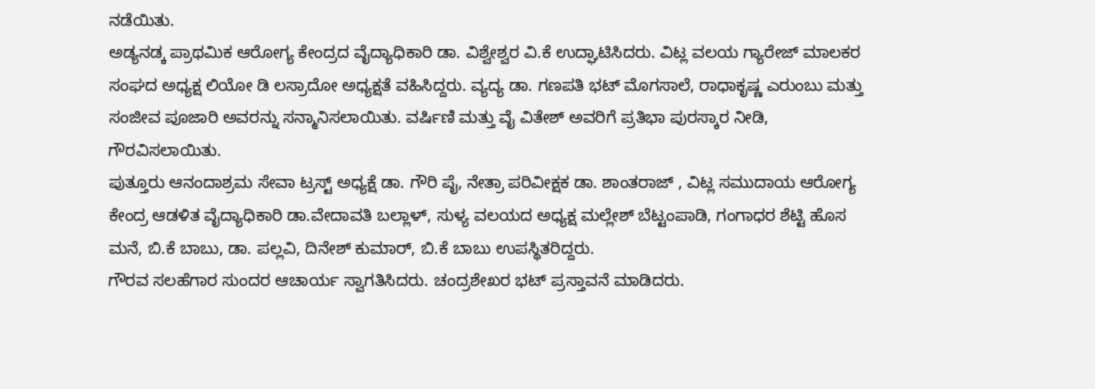ನಡೆಯಿತು.
ಅಡ್ಯನಡ್ಕ ಪ್ರಾಥಮಿಕ ಆರೋಗ್ಯ ಕೇಂದ್ರದ ವೈದ್ಯಾಧಿಕಾರಿ ಡಾ. ವಿಶ್ವೇಶ್ವರ ವಿ.ಕೆ ಉದ್ಘಾಟಿಸಿದರು. ವಿಟ್ಲ ವಲಯ ಗ್ಯಾರೇಜ್ ಮಾಲಕರ ಸಂಘದ ಅಧ್ಯಕ್ಷ ಲಿಯೋ ಡಿ ಲಸ್ರಾದೋ ಅಧ್ಯಕ್ಷತೆ ವಹಿಸಿದ್ದರು. ವ್ಯದ್ಯ ಡಾ. ಗಣಪತಿ ಭಟ್ ಮೊಗಸಾಲೆ, ರಾಧಾಕೃಷ್ಣ ಎರುಂಬು ಮತ್ತು ಸಂಜೀವ ಪೂಜಾರಿ ಅವರನ್ನು ಸನ್ಮಾನಿಸಲಾಯಿತು. ವರ್ಷಿಣಿ ಮತ್ತು ವೈ ವಿತೇಶ್ ಅವರಿಗೆ ಪ್ರತಿಭಾ ಪುರಸ್ಕಾರ ನೀಡಿ, ಗೌರವಿಸಲಾಯಿತು.
ಪುತ್ತೂರು ಆನಂದಾಶ್ರಮ ಸೇವಾ ಟ್ರಸ್ಟ್ ಅಧ್ಯಕ್ಷೆ ಡಾ. ಗೌರಿ ಪೈ, ನೇತ್ರಾ ಪರಿವೀಕ್ಷಕ ಡಾ. ಶಾಂತರಾಜ್ , ವಿಟ್ಲ ಸಮುದಾಯ ಆರೋಗ್ಯ ಕೇಂದ್ರ ಆಡಳಿತ ವೈದ್ಯಾಧಿಕಾರಿ ಡಾ.ವೇದಾವತಿ ಬಲ್ಲಾಳ್, ಸುಳ್ಯ ವಲಯದ ಅಧ್ಯಕ್ಷ ಮಲ್ಲೇಶ್ ಬೆಟ್ಟಂಪಾಡಿ, ಗಂಗಾಧರ ಶೆಟ್ಟಿ ಹೊಸ ಮನೆ, ಬಿ.ಕೆ ಬಾಬು, ಡಾ. ಪಲ್ಲವಿ, ದಿನೇಶ್ ಕುಮಾರ್, ಬಿ.ಕೆ ಬಾಬು ಉಪಸ್ಥಿತರಿದ್ದರು.
ಗೌರವ ಸಲಹೆಗಾರ ಸುಂದರ ಆಚಾರ್ಯ ಸ್ವಾಗತಿಸಿದರು. ಚಂದ್ರಶೇಖರ ಭಟ್ ಪ್ರಸ್ತಾವನೆ ಮಾಡಿದರು.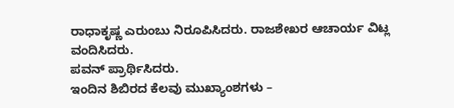ರಾಧಾಕೃಷ್ಣ ಎರುಂಬು ನಿರೂಪಿಸಿದರು. ರಾಜಶೇಖರ ಆಚಾರ್ಯ ವಿಟ್ಲ ವಂದಿಸಿದರು.
ಪವನ್ ಪ್ರಾರ್ಥಿಸಿದರು.
ಇಂದಿನ ಶಿಬಿರದ ಕೆಲವು ಮುಖ್ಯಾಂಶಗಳು –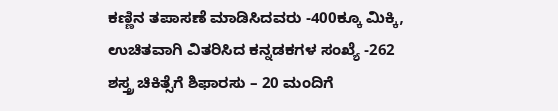ಕಣ್ಣಿನ ತಪಾಸಣೆ ಮಾಡಿಸಿದವರು -400ಕ್ಕೂ ಮಿಕ್ಕಿ,
ಉಚಿತವಾಗಿ ವಿತರಿಸಿದ ಕನ್ನಡಕಗಳ ಸಂಖ್ಯೆ -262
ಶಸ್ತ್ರ ಚಿಕಿತ್ಸೆಗೆ ಶಿಫಾರಸು – 20 ಮಂದಿಗೆ